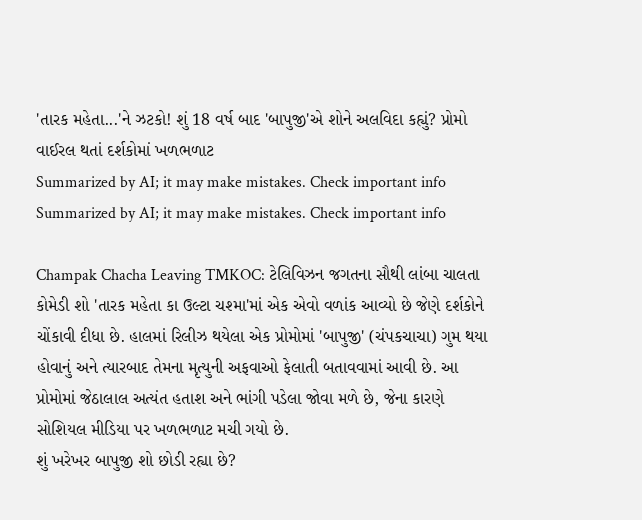'તારક મહેતા...'ને ઝટકો! શું 18 વર્ષ બાદ 'બાપુજી'એ શોને અલવિદા કહ્યું? પ્રોમો વાઈરલ થતાં દર્શકોમાં ખળભળાટ
Summarized by AI; it may make mistakes. Check important info
Summarized by AI; it may make mistakes. Check important info

Champak Chacha Leaving TMKOC: ટેલિવિઝન જગતના સૌથી લાંબા ચાલતા કોમેડી શો 'તારક મહેતા કા ઉલ્ટા ચશ્મા'માં એક એવો વળાંક આવ્યો છે જેણે દર્શકોને ચોંકાવી દીધા છે. હાલમાં રિલીઝ થયેલા એક પ્રોમોમાં 'બાપુજી' (ચંપકચાચા) ગુમ થયા હોવાનું અને ત્યારબાદ તેમના મૃત્યુની અફવાઓ ફેલાતી બતાવવામાં આવી છે. આ પ્રોમોમાં જેઠાલાલ અત્યંત હતાશ અને ભાંગી પડેલા જોવા મળે છે, જેના કારણે સોશિયલ મીડિયા પર ખળભળાટ મચી ગયો છે.
શું ખરેખર બાપુજી શો છોડી રહ્યા છે?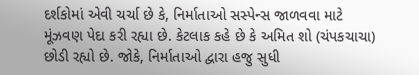દર્શકોમાં એવી ચર્ચા છે કે, નિર્માતાઓ સસ્પેન્સ જાળવવા માટે મૂંઝવણ પેદા કરી રહ્યા છે. કેટલાક કહે છે કે અમિત શો (ચંપકચાચા) છોડી રહ્યો છે. જોકે, નિર્માતાઓ દ્વારા હજુ સુધી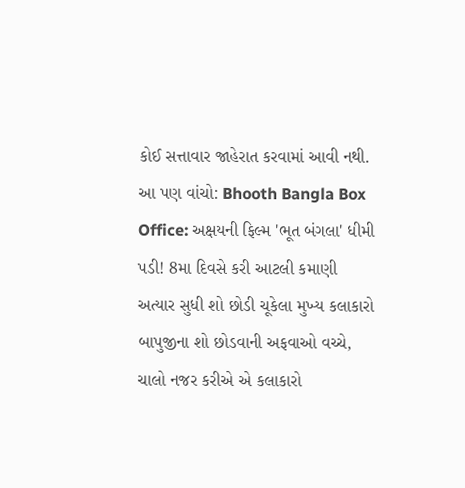કોઈ સત્તાવાર જાહેરાત કરવામાં આવી નથી.
આ પણ વાંચો: Bhooth Bangla Box Office: અક્ષયની ફિલ્મ 'ભૂત બંગલા' ધીમી પડી! 8મા દિવસે કરી આટલી કમાણી
અત્યાર સુધી શો છોડી ચૂકેલા મુખ્ય કલાકારો
બાપુજીના શો છોડવાની અફવાઓ વચ્ચે, ચાલો નજર કરીએ એ કલાકારો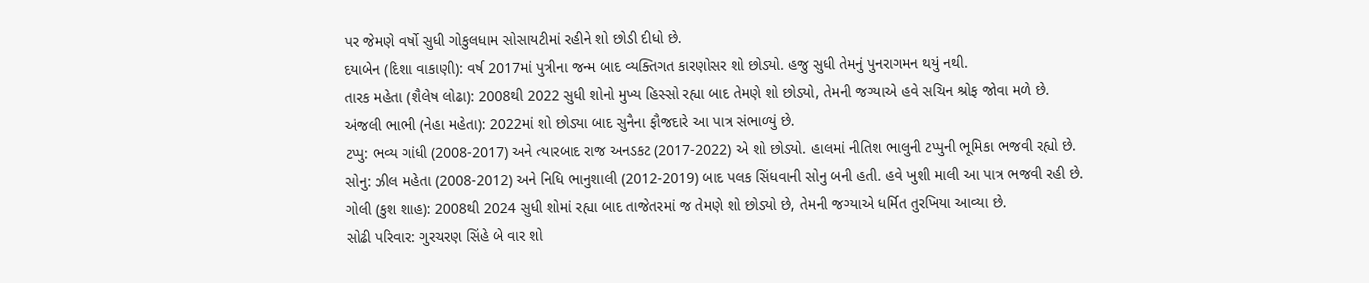પર જેમણે વર્ષો સુધી ગોકુલધામ સોસાયટીમાં રહીને શો છોડી દીધો છે.
દયાબેન (દિશા વાકાણી): વર્ષ 2017માં પુત્રીના જન્મ બાદ વ્યક્તિગત કારણોસર શો છોડ્યો. હજુ સુધી તેમનું પુનરાગમન થયું નથી.
તારક મહેતા (શૈલેષ લોઢા): 2008થી 2022 સુધી શોનો મુખ્ય હિસ્સો રહ્યા બાદ તેમણે શો છોડ્યો, તેમની જગ્યાએ હવે સચિન શ્રોફ જોવા મળે છે.
અંજલી ભાભી (નેહા મહેતા): 2022માં શો છોડ્યા બાદ સુનૈના ફૌજદારે આ પાત્ર સંભાળ્યું છે.
ટપ્પુ: ભવ્ય ગાંધી (2008-2017) અને ત્યારબાદ રાજ અનડકટ (2017-2022) એ શો છોડ્યો. હાલમાં નીતિશ ભાલુની ટપ્પુની ભૂમિકા ભજવી રહ્યો છે.
સોનુ: ઝીલ મહેતા (2008-2012) અને નિધિ ભાનુશાલી (2012-2019) બાદ પલક સિંધવાની સોનુ બની હતી. હવે ખુશી માલી આ પાત્ર ભજવી રહી છે.
ગોલી (કુશ શાહ): 2008થી 2024 સુધી શોમાં રહ્યા બાદ તાજેતરમાં જ તેમણે શો છોડ્યો છે, તેમની જગ્યાએ ધર્મિત તુરખિયા આવ્યા છે.
સોઢી પરિવાર: ગુરચરણ સિંહે બે વાર શો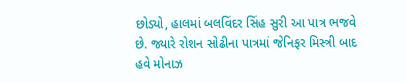છોડ્યો, હાલમાં બલવિંદર સિંહ સુરી આ પાત્ર ભજવે છે. જ્યારે રોશન સોઢીના પાત્રમાં જેનિફર મિસ્ત્રી બાદ હવે મોનાઝ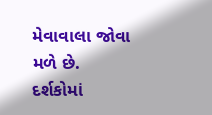મેવાવાલા જોવા મળે છે.
દર્શકોમાં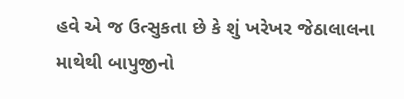હવે એ જ ઉત્સુકતા છે કે શું ખરેખર જેઠાલાલના માથેથી બાપુજીનો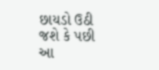છાયડો ઉઠી જશે કે પછી આ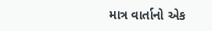માત્ર વાર્તાનો એક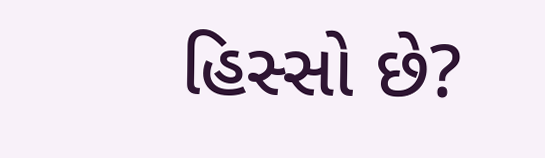હિસ્સો છે?